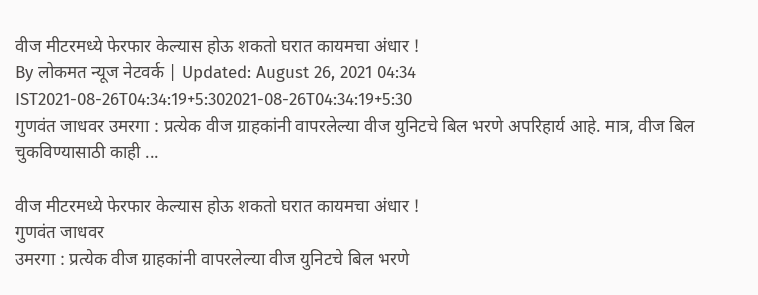वीज मीटरमध्ये फेरफार केल्यास होऊ शकतो घरात कायमचा अंधार !
By लोकमत न्यूज नेटवर्क | Updated: August 26, 2021 04:34 IST2021-08-26T04:34:19+5:302021-08-26T04:34:19+5:30
गुणवंत जाधवर उमरगा : प्रत्येक वीज ग्राहकांनी वापरलेल्या वीज युनिटचे बिल भरणे अपरिहार्य आहे. मात्र, वीज बिल चुकविण्यासाठी काही ...

वीज मीटरमध्ये फेरफार केल्यास होऊ शकतो घरात कायमचा अंधार !
गुणवंत जाधवर
उमरगा : प्रत्येक वीज ग्राहकांनी वापरलेल्या वीज युनिटचे बिल भरणे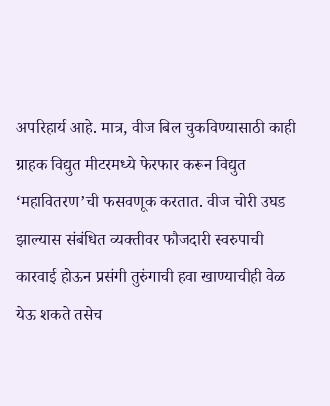अपरिहार्य आहे. मात्र, वीज बिल चुकविण्यासाठी काही ग्राहक विद्युत मीटरमध्ये फेरफार करून विद्युत ‘महावितरण’ची फसवणूक करतात. वीज चोरी उघड झाल्यास संबंधित व्यक्तीवर फौजदारी स्वरुपाची कारवाई होऊन प्रसंगी तुरुंगाची हवा खाण्याचीही वेळ येऊ शकते तसेच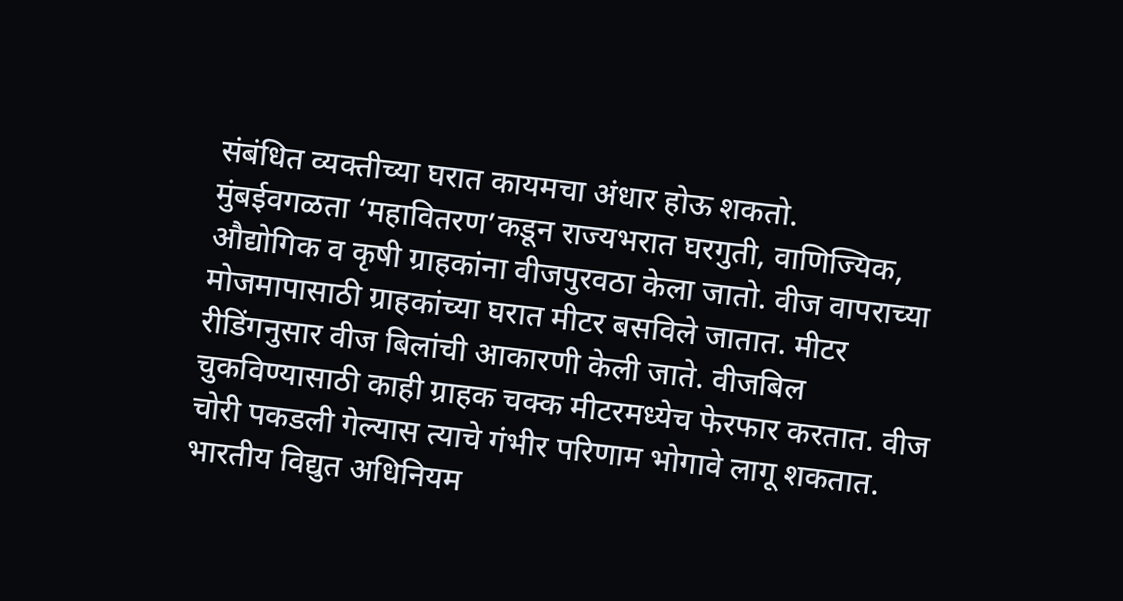संबंधित व्यक्तीच्या घरात कायमचा अंधार होऊ शकतो.
मुंबईवगळता ‘महावितरण’कडून राज्यभरात घरगुती, वाणिज्यिक, औद्योगिक व कृषी ग्राहकांना वीजपुरवठा केला जातो. वीज वापराच्या मोजमापासाठी ग्राहकांच्या घरात मीटर बसविले जातात. मीटर रीडिंगनुसार वीज बिलांची आकारणी केली जाते. वीजबिल चुकविण्यासाठी काही ग्राहक चक्क मीटरमध्येच फेरफार करतात. वीज चोरी पकडली गेल्यास त्याचे गंभीर परिणाम भोगावे लागू शकतात. भारतीय विद्युत अधिनियम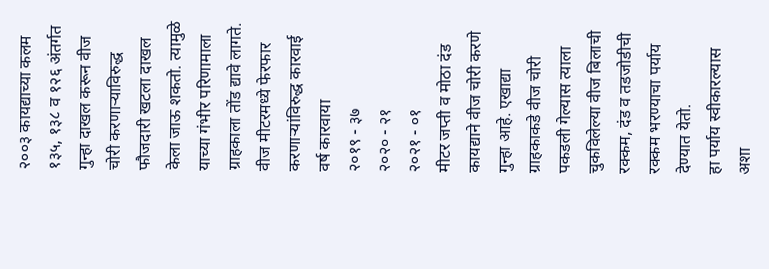२००३ कायद्याच्या कलम १३५, १३८ व १२६ अंतर्गत गुन्हा दाखल करून वीज चोरी करणाऱ्याविरुद्ध फौजदारी खटला दाखल केला जाऊ शकतो. त्यामुळे याच्या गंभीर परिणामाला ग्राहकाला तोंड द्यावे लागते.
वीज मीटरमध्ये फेरफार करणाऱ्यांविरुद्ध कारवाई
वर्ष कारवाया
२०१९ - ३७
२०२० - २१
२०२१ - ०१
मीटर जप्ती व मोठा दंड
कायद्याने वीज चोरी करणे गुन्हा आहे. एखाद्या ग्राहकाकडे वीज चोरी पकडली गेल्यास त्याला चुकविलेल्या वीज बिलाची रक्कम, दंड व तडजोडीची रक्कम भरण्याचा पर्याय देण्यात येतो.
हा पर्याय स्वीकारल्यास अशा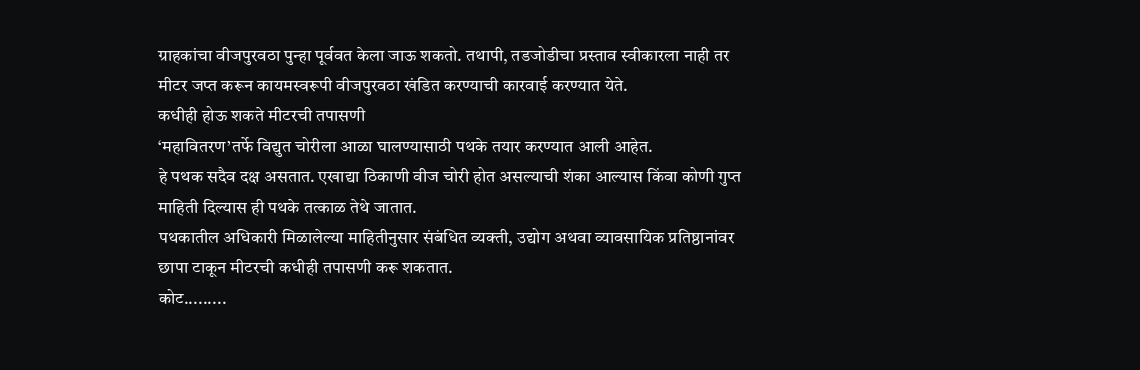ग्राहकांचा वीजपुरवठा पुन्हा पूर्ववत केला जाऊ शकतो. तथापी, तडजोडीचा प्रस्ताव स्वीकारला नाही तर मीटर जप्त करून कायमस्वरूपी वीजपुरवठा खंडित करण्याची कारवाई करण्यात येते.
कधीही होऊ शकते मीटरची तपासणी
‘महावितरण’तर्फे विद्युत चोरीला आळा घालण्यासाठी पथके तयार करण्यात आली आहेत.
हे पथक सदैव दक्ष असतात. एखाद्या ठिकाणी वीज चोरी होत असल्याची शंका आल्यास किंवा कोणी गुप्त माहिती दिल्यास ही पथके तत्काळ तेथे जातात.
पथकातील अधिकारी मिळालेल्या माहितीनुसार संबंधित व्यक्ती, उद्योग अथवा व्यावसायिक प्रतिष्ठानांवर छापा टाकून मीटरची कधीही तपासणी करू शकतात.
कोट.........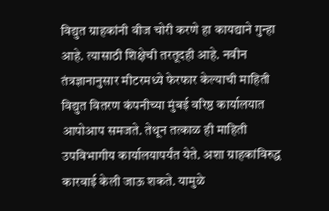विद्युत ग्राहकांनी वीज चोरी करणे हा कायद्याने गुन्हा आहे. त्यासाठी शिक्षेची तरतूदही आहे. नवीन तंत्रज्ञानानुसार मीटरमध्ये फेरफार केल्याची माहिती विद्युत वितरण कंपनीच्या मुंबई वरिष्ठ कार्यालयात आपोआप समजते. तेथून तत्काळ ही माहिती उपविभागीय कार्यालयापर्यंत येते. अशा ग्राहकांविरुद्ध कारवाई केली जाऊ शकते. यामुळे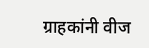ग्राहकांनी वीज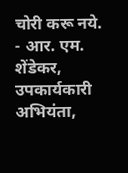चोरी करू नये.
- आर. एम. शेंडेकर, उपकार्यकारी अभियंता,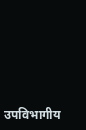उपविभागीय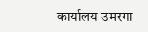कार्यालय उमरगा